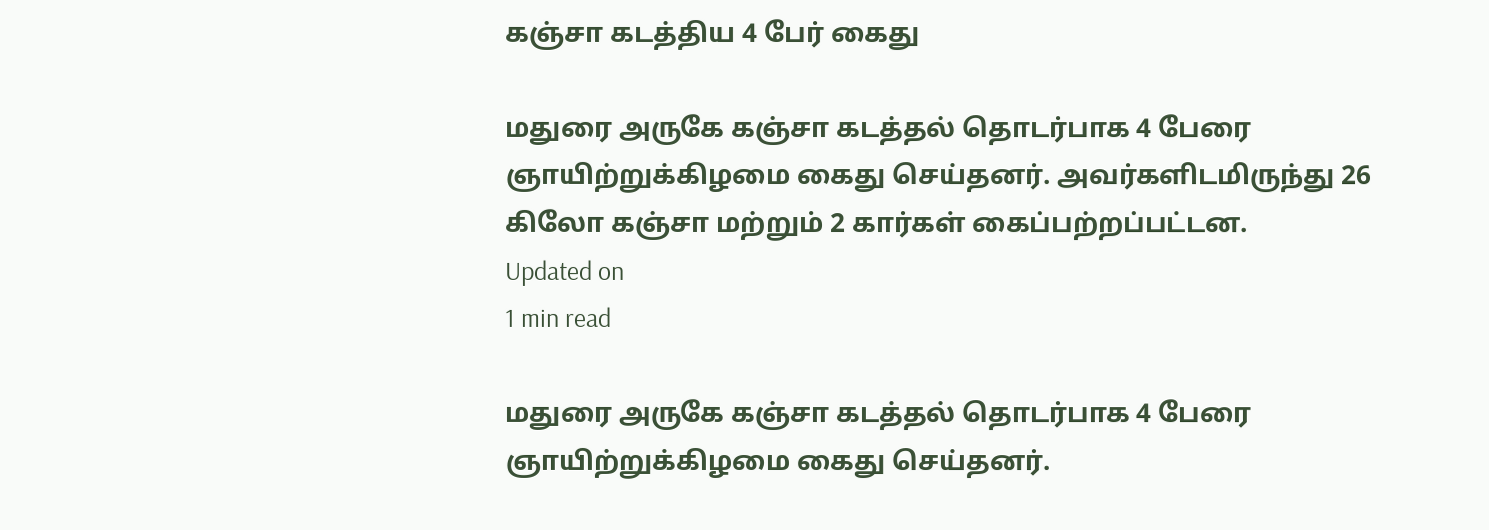கஞ்சா கடத்திய 4 பேர் கைது

மதுரை அருகே கஞ்சா கடத்தல் தொடர்பாக 4 பேரை ஞாயிற்றுக்கிழமை கைது செய்தனர். அவர்களிடமிருந்து 26 கிலோ கஞ்சா மற்றும் 2 கார்கள் கைப்பற்றப்பட்டன.
Updated on
1 min read

மதுரை அருகே கஞ்சா கடத்தல் தொடர்பாக 4 பேரை ஞாயிற்றுக்கிழமை கைது செய்தனர்.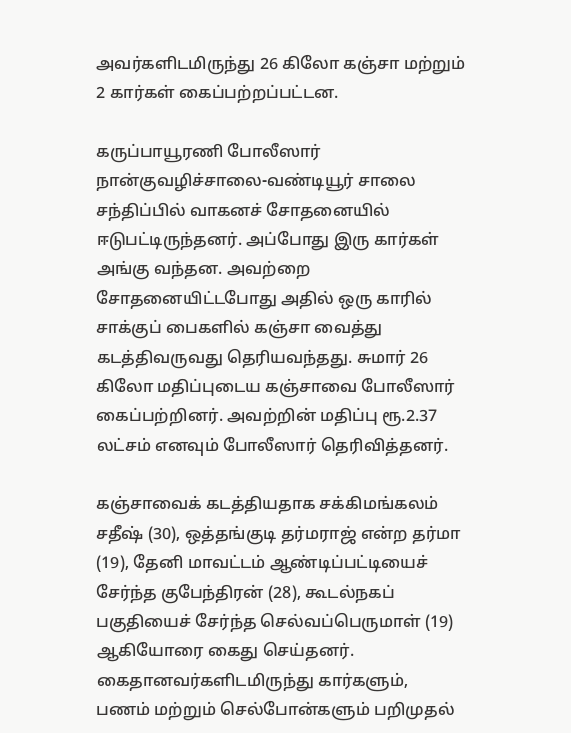அவர்களிடமிருந்து 26 கிலோ கஞ்சா மற்றும் 2 கார்கள் கைப்பற்றப்பட்டன.

கருப்பாயூரணி போலீஸார் நான்குவழிச்சாலை-வண்டியூர் சாலை சந்திப்பில் வாகனச் சோதனையில் ஈடுபட்டிருந்தனர். அப்போது இரு கார்கள் அங்கு வந்தன. அவற்றை சோதனையிட்டபோது அதில் ஒரு காரில் சாக்குப் பைகளில் கஞ்சா வைத்து கடத்திவருவது தெரியவந்தது. சுமார் 26 கிலோ மதிப்புடைய கஞ்சாவை போலீஸார் கைப்பற்றினர். அவற்றின் மதிப்பு ரூ.2.37 லட்சம் எனவும் போலீஸார் தெரிவித்தனர்.

கஞ்சாவைக் கடத்தியதாக சக்கிமங்கலம் சதீஷ் (30), ஒத்தங்குடி தர்மராஜ் என்ற தர்மா (19), தேனி மாவட்டம் ஆண்டிப்பட்டியைச் சேர்ந்த குபேந்திரன் (28), கூடல்நகப் பகுதியைச் சேர்ந்த செல்வப்பெருமாள் (19) ஆகியோரை கைது செய்தனர். கைதானவர்களிடமிருந்து கார்களும், பணம் மற்றும் செல்போன்களும் பறிமுதல்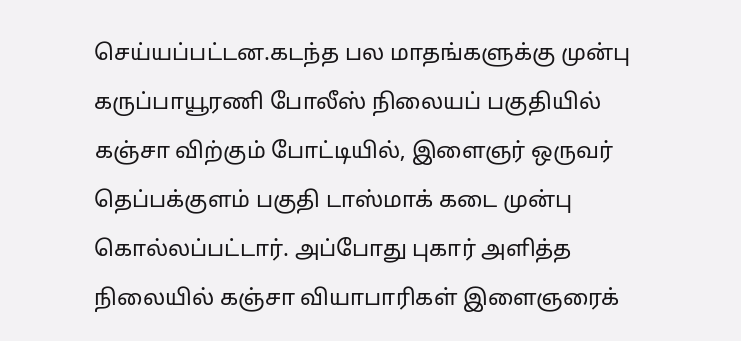செய்யப்பட்டன.கடந்த பல மாதங்களுக்கு முன்பு கருப்பாயூரணி போலீஸ் நிலையப் பகுதியில் கஞ்சா விற்கும் போட்டியில், இளைஞர் ஒருவர் தெப்பக்குளம் பகுதி டாஸ்மாக் கடை முன்பு கொல்லப்பட்டார். அப்போது புகார் அளித்த நிலையில் கஞ்சா வியாபாரிகள் இளைஞரைக்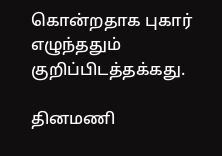கொன்றதாக புகார் எழுந்ததும் குறிப்பிடத்தக்கது.

தினமணி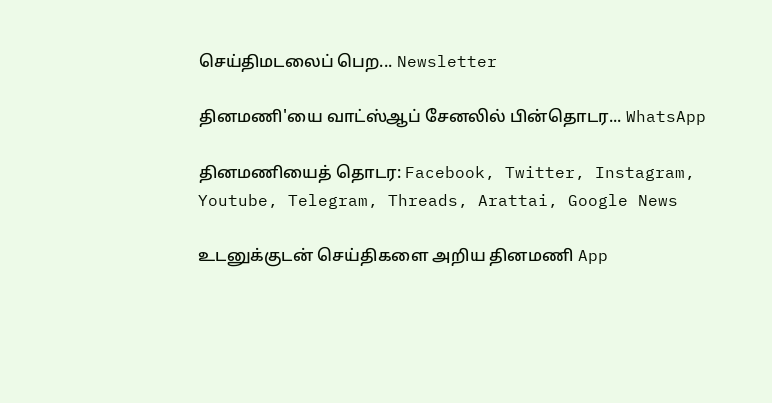செய்திமடலைப் பெற... Newsletter

தினமணி'யை வாட்ஸ்ஆப் சேனலில் பின்தொடர... WhatsApp

தினமணியைத் தொடர: Facebook, Twitter, Instagram, Youtube, Telegram, Threads, Arattai, Google News

உடனுக்குடன் செய்திகளை அறிய தினமணி App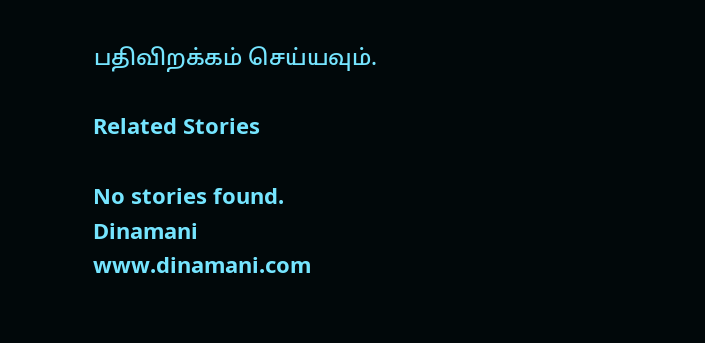பதிவிறக்கம் செய்யவும்.

Related Stories

No stories found.
Dinamani
www.dinamani.com